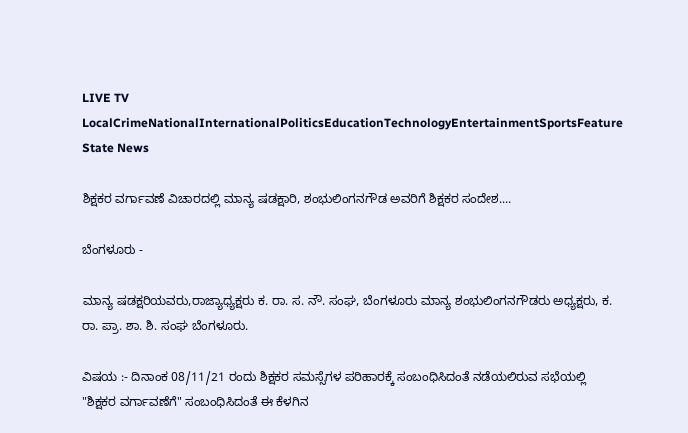LIVE TV LocalCrimeNationalInternationalPoliticsEducationTechnologyEntertainmentSportsFeature
State News

ಶಿಕ್ಷಕರ ವರ್ಗಾವಣೆ ವಿಚಾರದಲ್ಲಿ ಮಾನ್ಯ ಷಡಕ್ಷಾರಿ, ಶಂಭುಲಿಂಗನಗೌಡ ಅವರಿಗೆ ಶಿಕ್ಷಕರ ಸಂದೇಶ....

ಬೆಂಗಳೂರು -

ಮಾನ್ಯ ಷಡಕ್ಷರಿಯವರು,ರಾಜ್ಯಾಧ್ಯಕ್ಷರು ಕ. ರಾ. ಸ. ನೌ. ಸಂಘ, ಬೆಂಗಳೂರು ಮಾನ್ಯ ಶಂಭುಲಿಂಗನಗೌಡರು ಅಧ್ಯಕ್ಷರು, ಕ. ರಾ. ಪ್ರಾ. ಶಾ. ಶಿ. ಸಂಘ ಬೆಂಗಳೂರು.

ವಿಷಯ :- ದಿನಾಂಕ 08/11/21 ರಂದು ಶಿಕ್ಷಕರ ಸಮಸ್ಸೆಗಳ ಪರಿಹಾರಕ್ಕೆ ಸಂಬಂಧಿಸಿದಂತೆ ನಡೆಯಲಿರುವ ಸಭೆಯಲ್ಲಿ "ಶಿಕ್ಷಕರ ವರ್ಗಾವಣೆಗೆ" ಸಂಬಂಧಿಸಿದಂತೆ ಈ ಕೆಳಗಿನ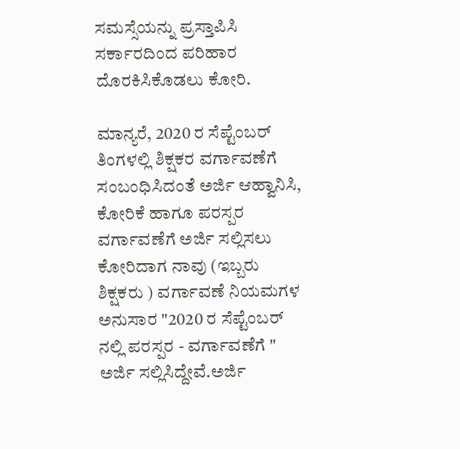ಸಮಸ್ಸೆಯನ್ನು ಪ್ರಸ್ತಾಪಿಸಿ ಸರ್ಕಾರದಿಂದ ಪರಿಹಾರ ದೊರಕಿಸಿಕೊಡಲು ಕೋರಿ.

ಮಾನ್ಯರೆ, 2020 ರ ಸೆಪ್ಟೆಂಬರ್ ತಿಂಗಳಲ್ಲಿ ಶಿಕ್ಷಕರ ವರ್ಗಾವಣೆಗೆ ಸಂಬಂಧಿಸಿದಂತೆ ಅರ್ಜಿ ಆಹ್ವಾನಿಸಿ, ಕೋರಿಕೆ ಹಾಗೂ ಪರಸ್ಪರ ವರ್ಗಾವಣೆಗೆ ಅರ್ಜಿ ಸಲ್ಲಿಸಲು ಕೋರಿದಾಗ ನಾವು (ಇಬ್ಬರು ಶಿಕ್ಷಕರು ) ವರ್ಗಾವಣೆ ನಿಯಮಗಳ ಅನುಸಾರ "2020 ರ ಸೆಪ್ಟೆಂಬರ್ ನಲ್ಲಿ ಪರಸ್ಪರ - ವರ್ಗಾವಣೆಗೆ " ಅರ್ಜಿ ಸಲ್ಲಿಸಿದ್ದೇವೆ.ಅರ್ಜಿ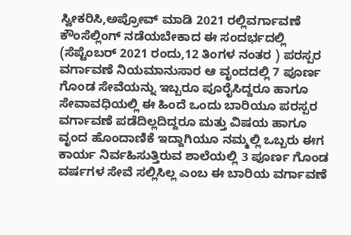ಸ್ವೀಕರಿಸಿ,ಅಪ್ರೋವ್ ಮಾಡಿ 2021 ರಲ್ಲಿವರ್ಗಾವಣೆ ಕೌಂಸೆಲ್ಲಿಂಗ್ ನಡೆಯಬೇಕಾದ ಈ ಸಂದರ್ಭದಲ್ಲಿ (ಸೆಪ್ಟೆಂಬರ್ 2021 ರಂದು,12 ತಿಂಗಳ ನಂತರ ) ಪರಸ್ಪರ ವರ್ಗಾವಣೆ ನಿಯಮಾನುಸಾರ ಆ ವೃಂದದಲ್ಲಿ 7 ಪೂರ್ಣ ಗೊಂಡ ಸೇವೆಯನ್ನು ಇಬ್ಬರೂ ಪೂರೈಸಿದ್ದರೂ ಹಾಗೂ ಸೇವಾವಧಿಯಲ್ಲಿ ಈ ಹಿಂದೆ ಒಂದು ಬಾರಿಯೂ ಪರಸ್ಪರ ವರ್ಗಾವಣೆ ಪಡೆದಿಲ್ಲದಿದ್ದರೂ ಮತ್ತು ವಿಷಯ ಹಾಗೂ ವೃಂದ ಹೊಂದಾಣಿಕೆ ಇದ್ದಾಗಿಯೂ ನಮ್ಮಲ್ಲಿ ಒಬ್ಬರು ಈಗ ಕಾರ್ಯ ನಿರ್ವಹಿಸುತ್ತಿರುವ ಶಾಲೆಯಲ್ಲಿ 3 ಪೂರ್ಣ ಗೊಂಡ ವರ್ಷಗಳ ಸೇವೆ ಸಲ್ಲಿಸಿಲ್ಲ ಎಂಬ ಈ ಬಾರಿಯ ವರ್ಗಾವಣೆ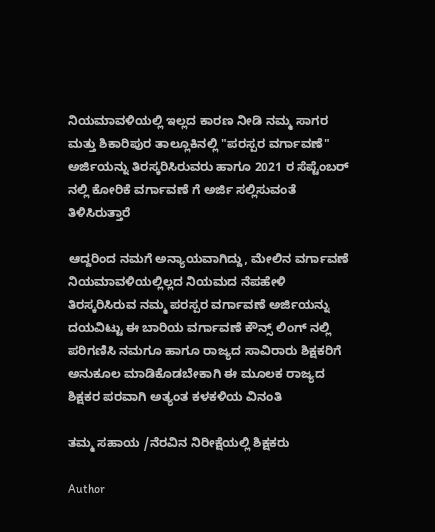ನಿಯಮಾವಳಿಯಲ್ಲಿ ಇಲ್ಲದ ಕಾರಣ ನೀಡಿ ನಮ್ಮ ಸಾಗರ ಮತ್ತು ಶಿಕಾರಿಪುರ ತಾಲ್ಲೂಕಿನಲ್ಲಿ "ಪರಸ್ಪರ ವರ್ಗಾವಣೆ" ಅರ್ಜಿಯನ್ನು ತಿರಸ್ಕರಿಸಿರುವರು ಹಾಗೂ 2021 ರ ಸೆಪ್ಟೆಂಬರ್ ನಲ್ಲಿ ಕೋರಿಕೆ ವರ್ಗಾವಣೆ ಗೆ ಅರ್ಜಿ ಸಲ್ಲಿಸುವಂತೆ ತಿಳಿಸಿರುತ್ತಾರೆ

ಆದ್ದರಿಂದ ನಮಗೆ ಅನ್ಯಾಯವಾಗಿದ್ದು, ಮೇಲಿನ ವರ್ಗಾವಣೆ ನಿಯಮಾವಳಿಯಲ್ಲಿಲ್ಲದ ನಿಯಮದ ನೆಪಹೇಳಿ ತಿರಸ್ಕರಿಸಿರುವ ನಮ್ಮ ಪರಸ್ಪರ ವರ್ಗಾವಣೆ ಅರ್ಜಿಯನ್ನು ದಯವಿಟ್ಟು ಈ ಬಾರಿಯ ವರ್ಗಾವಣೆ ಕೌನ್ಸ್ ಲಿಂಗ್ ನಲ್ಲಿ ಪರಿಗಣಿಸಿ ನಮಗೂ ಹಾಗೂ ರಾಜ್ಯದ ಸಾವಿರಾರು ಶಿಕ್ಷಕರಿಗೆ ಅನುಕೂಲ ಮಾಡಿಕೊಡಬೇಕಾಗಿ ಈ ಮೂಲಕ ರಾಜ್ಯದ ಶಿಕ್ಷಕರ ಪರವಾಗಿ ಅತ್ಯಂತ ಕಳಕಳಿಯ ವಿನಂತಿ

ತಮ್ಮ ಸಹಾಯ /ನೆರವಿನ ನಿರೀಕ್ಷೆಯಲ್ಲಿ ಶಿಕ್ಷಕರು

Author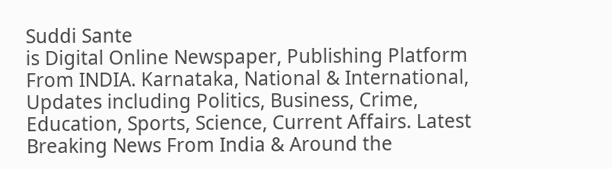Suddi Sante
is Digital Online Newspaper, Publishing Platform From INDIA. Karnataka, National & International, Updates including Politics, Business, Crime, Education, Sports, Science, Current Affairs. Latest Breaking News From India & Around the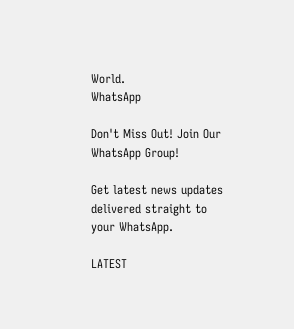World.
WhatsApp

Don't Miss Out! Join Our WhatsApp Group!

Get latest news updates delivered straight to your WhatsApp.

LATEST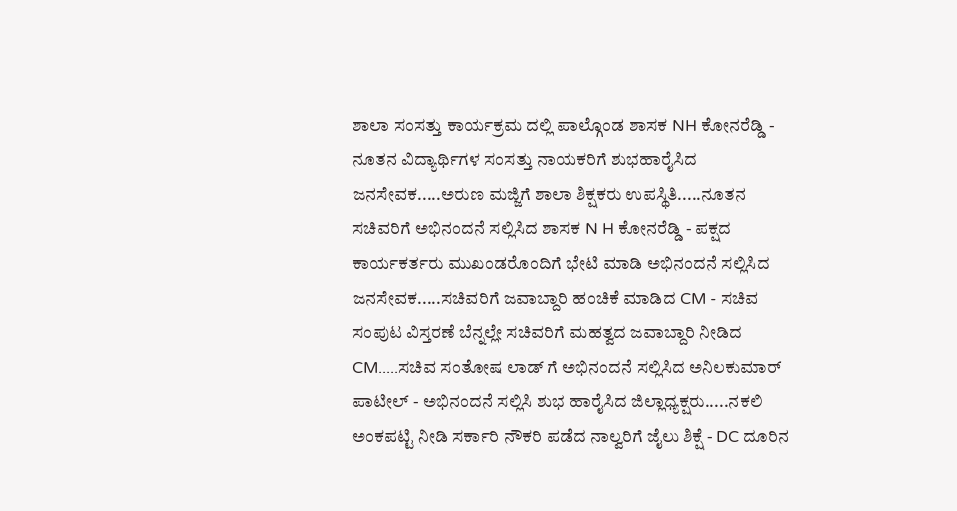ಶಾಲಾ ಸಂಸತ್ತು ಕಾರ್ಯಕ್ರಮ ದಲ್ಲಿ ಪಾಲ್ಗೊಂಡ ಶಾಸಕ NH ಕೋನರೆಡ್ಡಿ - ನೂತನ ವಿದ್ಯಾರ್ಥಿಗಳ ಸಂಸತ್ತು ನಾಯಕರಿಗೆ ಶುಭಹಾರೈಸಿದ ಜನಸೇವಕ.....ಅರುಣ ಮಜ್ಜಿಗೆ ಶಾಲಾ ಶಿಕ್ಷಕರು ಉಪಸ್ಥಿತಿ.....ನೂತನ ಸಚಿವರಿಗೆ ಅಭಿನಂದನೆ ಸಲ್ಲಿಸಿದ ಶಾಸಕ N H ಕೋನರೆಡ್ಡಿ - ಪಕ್ಷದ ಕಾರ್ಯಕರ್ತರು ಮುಖಂಡರೊಂದಿಗೆ ಭೇಟಿ ಮಾಡಿ ಅಭಿನಂದನೆ ಸಲ್ಲಿಸಿದ ಜನಸೇವಕ.....ಸಚಿವರಿಗೆ ಜವಾಬ್ದಾರಿ ಹಂಚಿಕೆ ಮಾಡಿದ CM - ಸಚಿವ ಸಂಪುಟ ವಿಸ್ತರಣೆ ಬೆನ್ನಲ್ಲೇ ಸಚಿವರಿಗೆ ಮಹತ್ವದ ಜವಾಬ್ದಾರಿ ನೀಡಿದ CM.....ಸಚಿವ ಸಂತೋಷ ಲಾಡ್ ಗೆ ಅಭಿನಂದನೆ ಸಲ್ಲಿಸಿದ ಅನಿಲಕುಮಾರ್ ಪಾಟೀಲ್ - ಅಭಿನಂದನೆ ಸಲ್ಲಿಸಿ ಶುಭ ಹಾರೈಸಿದ ಜಿಲ್ಲಾಧ್ಯಕ್ಷರು.....ನಕಲಿ ಅಂಕಪಟ್ಟಿ ನೀಡಿ ಸರ್ಕಾರಿ ನೌಕರಿ ಪಡೆದ ನಾಲ್ವರಿಗೆ ಜೈಲು ಶಿಕ್ಷೆ - DC ದೂರಿನ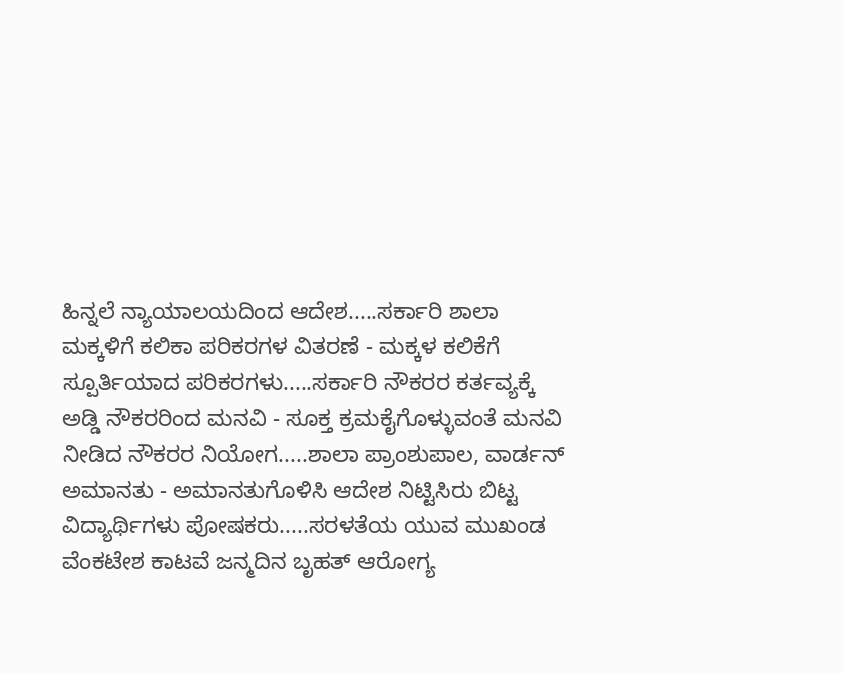ಹಿನ್ನಲೆ ನ್ಯಾಯಾಲಯದಿಂದ ಆದೇಶ.....ಸರ್ಕಾರಿ ಶಾಲಾ ಮಕ್ಕಳಿಗೆ ಕಲಿಕಾ ಪರಿಕರಗಳ ವಿತರಣೆ - ಮಕ್ಕಳ ಕಲಿಕೆಗೆ ಸ್ಪೂರ್ತಿಯಾದ ಪರಿಕರಗಳು.....ಸರ್ಕಾರಿ ನೌಕರರ ಕರ್ತವ್ಯಕ್ಕೆ ಅಡ್ಡಿ ನೌಕರರಿಂದ ಮನವಿ - ಸೂಕ್ತ ಕ್ರಮಕೈಗೊಳ್ಳುವಂತೆ ಮನವಿ ನೀಡಿದ ನೌಕರರ ನಿಯೋಗ.....ಶಾಲಾ ಪ್ರಾಂಶುಪಾಲ, ವಾರ್ಡನ್ ಅಮಾನತು - ಅಮಾನತುಗೊಳಿಸಿ ಆದೇಶ ನಿಟ್ಟಿಸಿರು ಬಿಟ್ಟ ವಿದ್ಯಾರ್ಥಿಗಳು ಪೋಷಕರು.....ಸರಳತೆಯ ಯುವ ಮುಖಂಡ ವೆಂಕಟೇಶ ಕಾಟವೆ ಜನ್ಮದಿನ ಬೃಹತ್ ಆರೋಗ್ಯ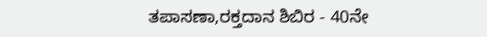ತಪಾಸಣಾ,ರಕ್ತದಾನ ಶಿಬಿರ - 40ನೇ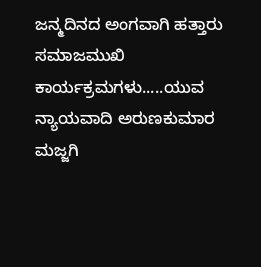ಜನ್ಮದಿನದ ಅಂಗವಾಗಿ ಹತ್ತಾರು ಸಮಾಜಮುಖಿ ಕಾರ್ಯಕ್ರಮಗಳು.....ಯುವ ನ್ಯಾಯವಾದಿ ಅರುಣಕುಮಾರ ಮಜ್ಜಗಿ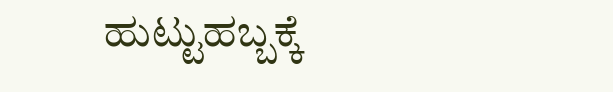ಹುಟ್ಟುಹಬ್ಬಕ್ಕೆ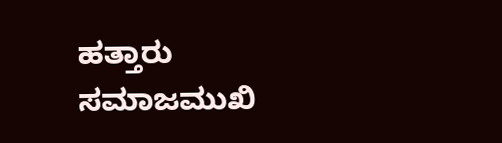ಹತ್ತಾರು ಸಮಾಜಮುಖಿ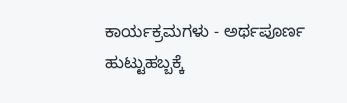ಕಾರ್ಯಕ್ರಮಗಳು - ಅರ್ಥಪೂರ್ಣ ಹುಟ್ಟುಹಬ್ಬಕ್ಕೆ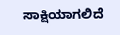ಸಾಕ್ಷಿಯಾಗಲಿದೆ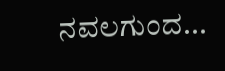ನವಲಗುಂದ...